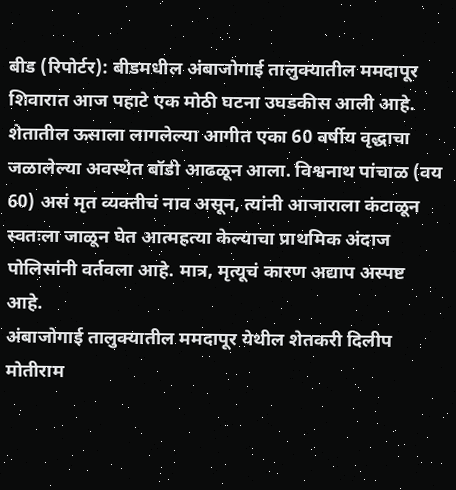बीड (रिपोर्टर): बीडमधील अंबाजोगाई तालुक्यातील ममदापूर शिवारात आज पहाटे एक मोठी घटना उघडकीस आली आहे. शेतातील ऊसाला लागलेल्या आगीत एका 60 वर्षीय वृद्धाचा जळालेल्या अवस्थेत बॉडी आढळून आला. विश्वनाथ पांचाळ (वय 60) असं मृत व्यक्तीचं नाव असून, त्यांनी आजाराला कंटाळून स्वतःला जाळून घेत आत्महत्या केल्याचा प्राथमिक अंदाज पोलिसांनी वर्तवला आहे. मात्र, मृत्यूचं कारण अद्याप अस्पष्ट आहे.
अंबाजोगाई तालुक्यातील ममदापूर येथील शेतकरी दिलीप मोतीराम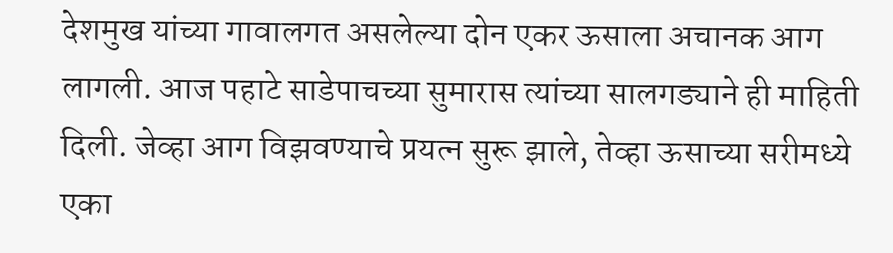देशमुख यांच्या गावालगत असलेल्या दोन एकर ऊसाला अचानक आग लागली. आज पहाटे साडेपाचच्या सुमारास त्यांच्या सालगड्याने ही माहिती दिली. जेव्हा आग विझवण्याचे प्रयत्न सुरू झाले, तेव्हा ऊसाच्या सरीमध्ये एका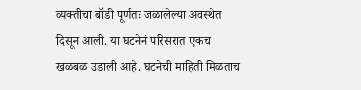व्यक्तीचा बॉडी पूर्णतः जळालेल्या अवस्थेत दिसून आली. या घटनेनं परिसरात एकच खळबळ उडाली आहे. घटनेची माहिती मिळताच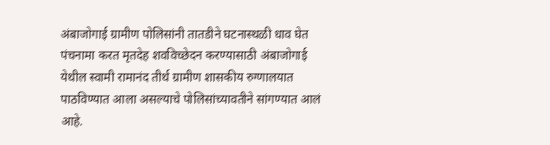अंबाजोगाई ग्रामीण पोलिसांनी तातडीने घटनास्थळी धाव घेत पंचनामा करत मृतदेह शवविच्छेदन करण्यासाठी अंबाजोगाई येथील स्वामी रामानंद तीर्थ ग्रामीण शासकीय रुग्णालयात पाठविण्यात आला असल्याचे पोलिसांच्यावतीने सांगण्यात आलं आहे.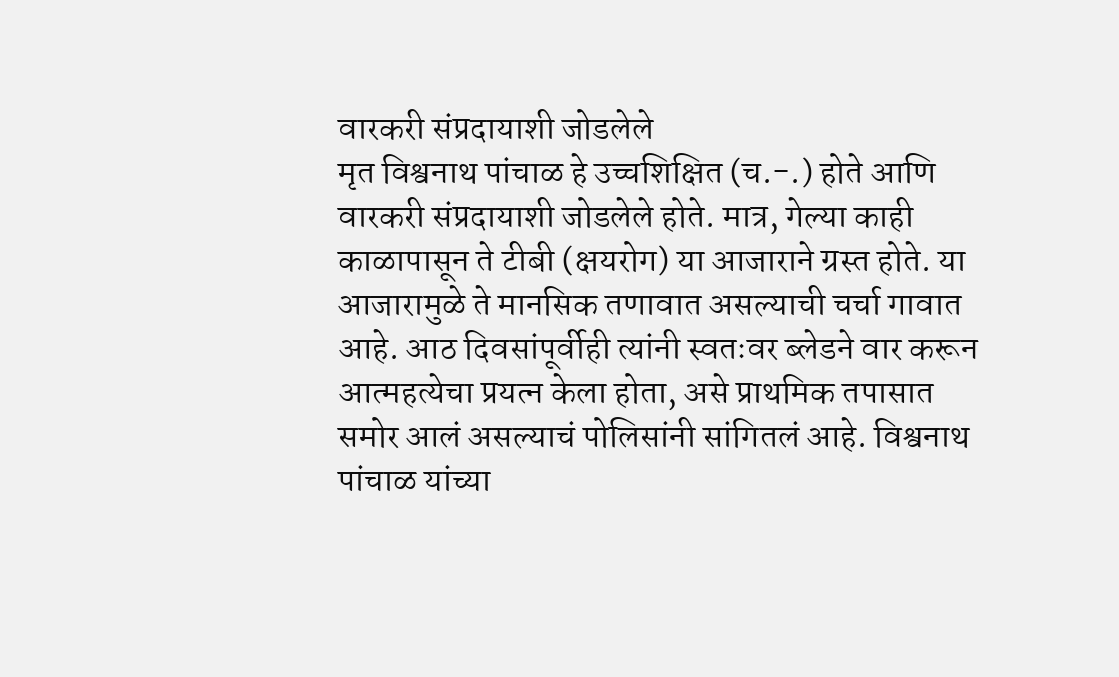वारकरी संप्रदायाशी जोडलेले
मृत विश्वनाथ पांचाळ हे उच्चशिक्षित (च.-.) होते आणि वारकरी संप्रदायाशी जोडलेले होते. मात्र, गेल्या काही काळापासून ते टीबी (क्षयरोग) या आजाराने ग्रस्त होते. या आजारामुळे ते मानसिक तणावात असल्याची चर्चा गावात आहे. आठ दिवसांपूर्वीही त्यांनी स्वतःवर ब्लेडने वार करून आत्महत्येचा प्रयत्न केला होता, असे प्राथमिक तपासात समोर आलं असल्याचं पोलिसांनी सांगितलं आहे. विश्वनाथ पांचाळ यांच्या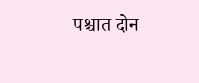पश्चात दोन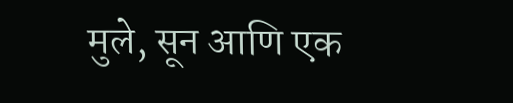मुले, सून आणि एक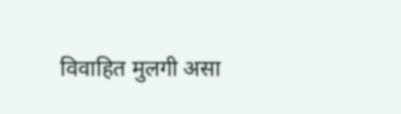विवाहित मुलगी असा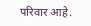परिवार आहे.